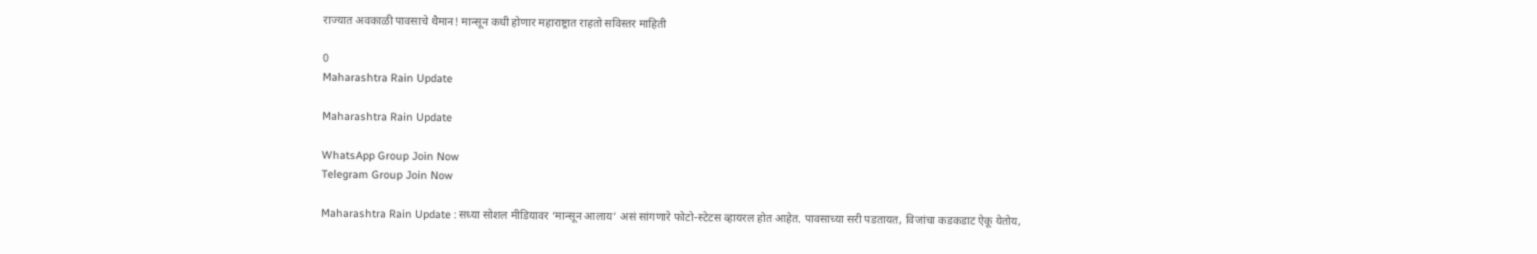राज्यात अवकाळी पावसाचे थैमान! मान्सून कधी होणार महाराष्ट्रात राहतो सविस्तर माहिती

0
Maharashtra Rain Update

Maharashtra Rain Update

WhatsApp Group Join Now
Telegram Group Join Now

Maharashtra Rain Update : सध्या सोशल मीडियावर ‘मान्सून आलाय’ असं सांगणारे फोटो-स्टेटस व्हायरल होत आहेत. पावसाच्या सरी पडतायत, विजांचा कडकडाट ऐकू येतोय,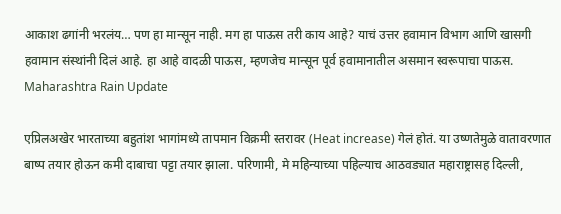आकाश ढगांनी भरलंय… पण हा मान्सून नाही. मग हा पाऊस तरी काय आहे? याचं उत्तर हवामान विभाग आणि खासगी हवामान संस्थांनी दिलं आहे. हा आहे वादळी पाऊस, म्हणजेच मान्सून पूर्व हवामानातील असमान स्वरूपाचा पाऊस. Maharashtra Rain Update

एप्रिलअखेर भारताच्या बहुतांश भागांमध्ये तापमान विक्रमी स्तरावर (Heat increase) गेलं होतं. या उष्णतेमुळे वातावरणात बाष्प तयार होऊन कमी दाबाचा पट्टा तयार झाला. परिणामी, मे महिन्याच्या पहिल्याच आठवड्यात महाराष्ट्रासह दिल्ली,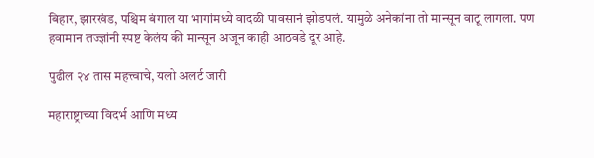बिहार, झारखंड, पश्चिम बंगाल या भागांमध्ये वादळी पावसानं झोडपलं. यामुळे अनेकांना तो मान्सून वाटू लागला. पण हवामान तज्ज्ञांनी स्पष्ट केलंय की मान्सून अजून काही आठवडे दूर आहे.

पुढील २४ तास महत्त्वाचे, यलो अलर्ट जारी

महाराष्ट्राच्या विदर्भ आणि मध्य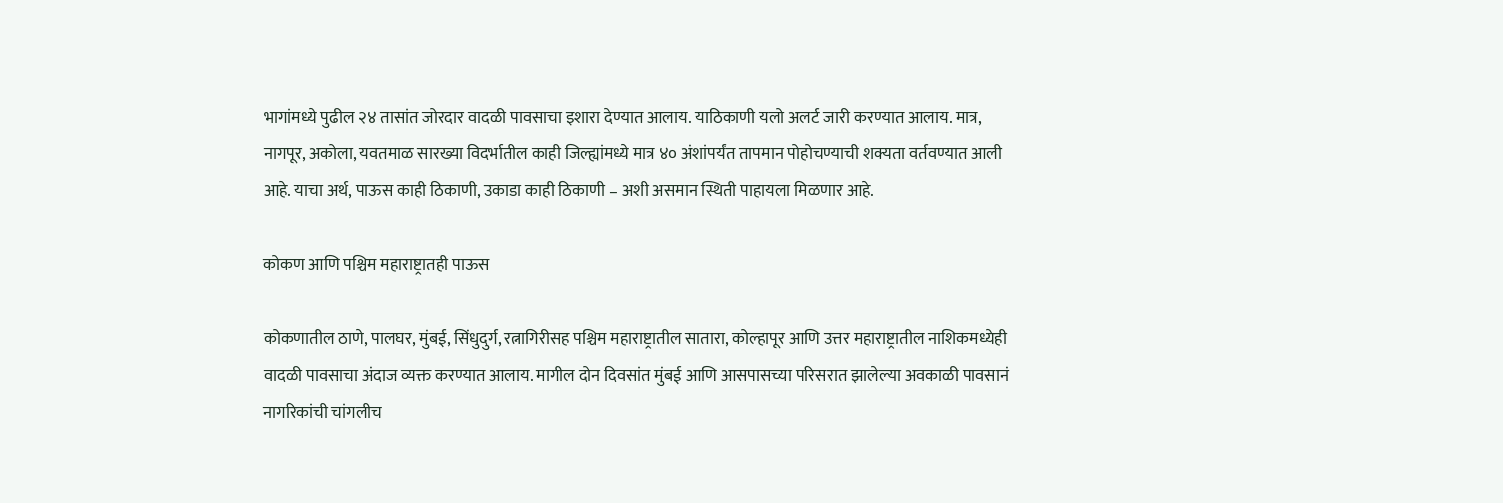भागांमध्ये पुढील २४ तासांत जोरदार वादळी पावसाचा इशारा देण्यात आलाय. याठिकाणी यलो अलर्ट जारी करण्यात आलाय. मात्र, नागपूर, अकोला, यवतमाळ सारख्या विदर्भातील काही जिल्ह्यांमध्ये मात्र ४० अंशांपर्यंत तापमान पोहोचण्याची शक्यता वर्तवण्यात आली आहे. याचा अर्थ, पाऊस काही ठिकाणी, उकाडा काही ठिकाणी – अशी असमान स्थिती पाहायला मिळणार आहे.

कोकण आणि पश्चिम महाराष्ट्रातही पाऊस

कोकणातील ठाणे, पालघर, मुंबई, सिंधुदुर्ग, रत्नागिरीसह पश्चिम महाराष्ट्रातील सातारा, कोल्हापूर आणि उत्तर महाराष्ट्रातील नाशिकमध्येही वादळी पावसाचा अंदाज व्यक्त करण्यात आलाय. मागील दोन दिवसांत मुंबई आणि आसपासच्या परिसरात झालेल्या अवकाळी पावसानं नागरिकांची चांगलीच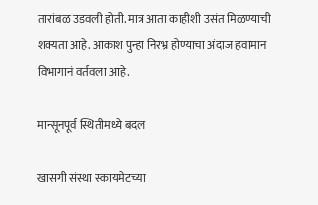तारांबळ उडवली होती. मात्र आता काहीशी उसंत मिळण्याची शक्यता आहे. आकाश पुन्हा निरभ्र होण्याचा अंदाज हवामान विभागानं वर्तवला आहे.

मान्सूनपूर्व स्थितीमध्ये बदल

खासगी संस्था स्कायमेटच्या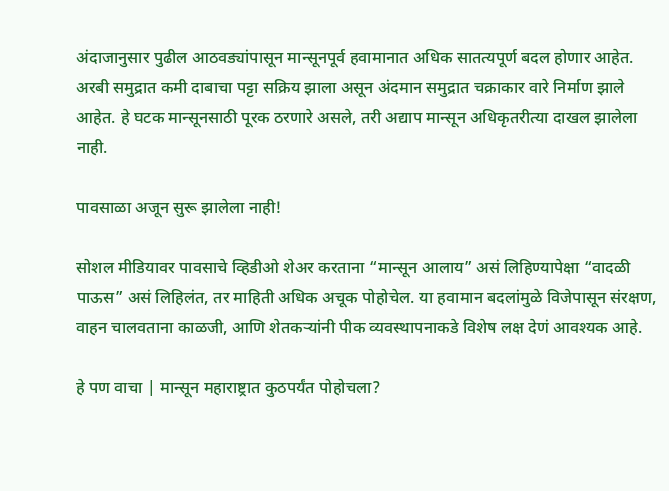अंदाजानुसार पुढील आठवड्यांपासून मान्सूनपूर्व हवामानात अधिक सातत्यपूर्ण बदल होणार आहेत. अरबी समुद्रात कमी दाबाचा पट्टा सक्रिय झाला असून अंदमान समुद्रात चक्राकार वारे निर्माण झाले आहेत. हे घटक मान्सूनसाठी पूरक ठरणारे असले, तरी अद्याप मान्सून अधिकृतरीत्या दाखल झालेला नाही.

पावसाळा अजून सुरू झालेला नाही!

सोशल मीडियावर पावसाचे व्हिडीओ शेअर करताना “मान्सून आलाय” असं लिहिण्यापेक्षा “वादळी पाऊस” असं लिहिलंत, तर माहिती अधिक अचूक पोहोचेल. या हवामान बदलांमुळे विजेपासून संरक्षण, वाहन चालवताना काळजी, आणि शेतकऱ्यांनी पीक व्यवस्थापनाकडे विशेष लक्ष देणं आवश्यक आहे.

हे पण वाचा | मान्सून महाराष्ट्रात कुठपर्यंत पोहोचला?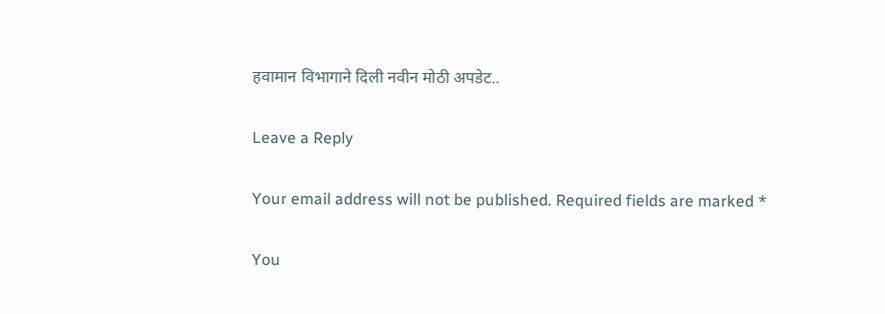हवामान विभागाने दिली नवीन मोठी अपडेट..

Leave a Reply

Your email address will not be published. Required fields are marked *

You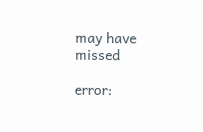may have missed

error: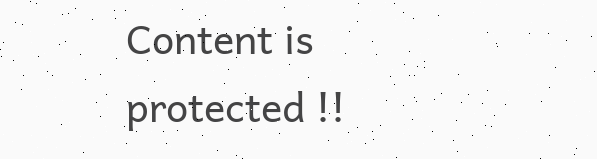Content is protected !!